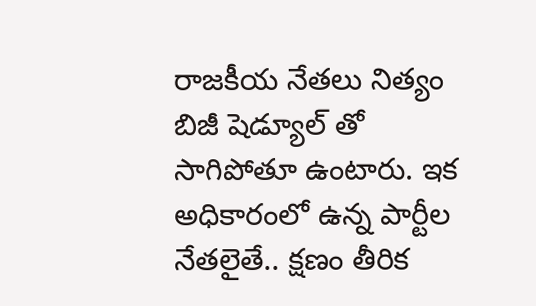రాజకీయ నేతలు నిత్యం బిజీ షెడ్యూల్ తో సాగిపోతూ ఉంటారు. ఇక అధికారంలో ఉన్న పార్టీల నేతలైతే.. క్షణం తీరిక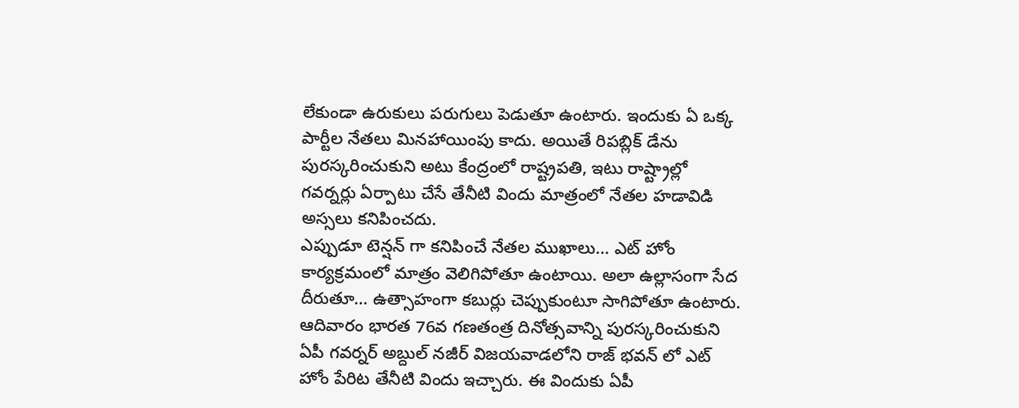లేకుండా ఉరుకులు పరుగులు పెడుతూ ఉంటారు. ఇందుకు ఏ ఒక్క పార్టీల నేతలు మినహాయింపు కాదు. అయితే రిపబ్లిక్ డేను పురస్కరించుకుని అటు కేంద్రంలో రాష్ట్రపతి, ఇటు రాష్ట్రాల్లో గవర్నర్లు ఏర్పాటు చేసే తేనీటి విందు మాత్రంలో నేతల హడావిడి అస్సలు కనిపించదు.
ఎప్పుడూ టెన్షన్ గా కనిపించే నేతల ముఖాలు… ఎట్ హోం కార్యక్రమంలో మాత్రం వెలిగిపోతూ ఉంటాయి. అలా ఉల్లాసంగా సేద దీరుతూ… ఉత్సాహంగా కబుర్లు చెప్పుకుంటూ సాగిపోతూ ఉంటారు.
ఆదివారం భారత 76వ గణతంత్ర దినోత్సవాన్ని పురస్కరించుకుని ఏపీ గవర్నర్ అబ్దుల్ నజీర్ విజయవాడలోని రాజ్ భవన్ లో ఎట్ హోం పేరిట తేనీటి విందు ఇచ్చారు. ఈ విందుకు ఏపీ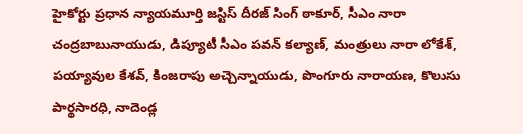హైకోర్టు ప్రధాన న్యాయమూర్తి జస్టిస్ దీరజ్ సింగ్ ఠాకూర్, సీఎం నారా చంద్రబాబునాయుడు, డిప్యూటీ సీఎం పవన్ కల్యాణ్, మంత్రులు నారా లోకేశ్, పయ్యావుల కేశవ్, కింజరాపు అచ్చెన్నాయుడు, పొంగూరు నారాయణ, కొలుసు పార్థసారధి, నాదెండ్ల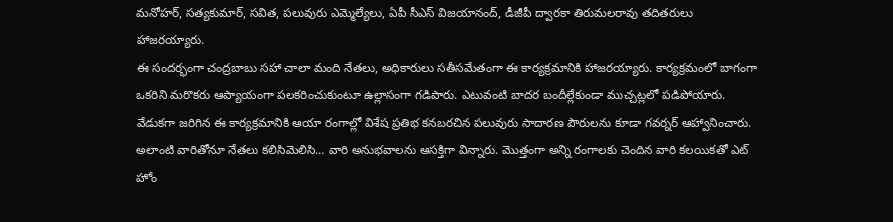మనోహర్, సత్యకుమార్, సవిత, పలువురు ఎమ్మెల్యేలు, ఏపీ సీఎస్ విజయానంద్, డీజీపీ ద్వారకా తిరుమలరావు తదితరులు హాజరయ్యారు.
ఈ సందర్భంగా చంద్రబాబు సహా చాలా మంది నేతలు, అధికారులు సతీసమేతంగా ఈ కార్యక్రమానికి హాజరయ్యారు. కార్యక్రమంలో బాగంగా ఒకరిని మరొకరు ఆప్యాయంగా పలకరించుకుంటూ ఉల్లాసంగా గడిపారు. ఎటువంటి బాదర బందీల్లేకుండా ముచ్చట్లలో పడిపోయారు.
వేడుకగా జరిగిన ఈ కార్యక్రమానికి ఆయా రంగాల్లో విశేష ప్రతిభ కనబరచిన పలువురు సాదారణ పౌరులను కూడా గవర్నర్ ఆహ్వానించారు. అలాంటి వారితోనూ నేతలు కలిసిమెలిసి… వారి అనుభవాలను ఆసక్తిగా విన్నారు. మొత్తంగా అన్ని రంగాలకు చెందిన వారి కలయికతో ఎట్ హోం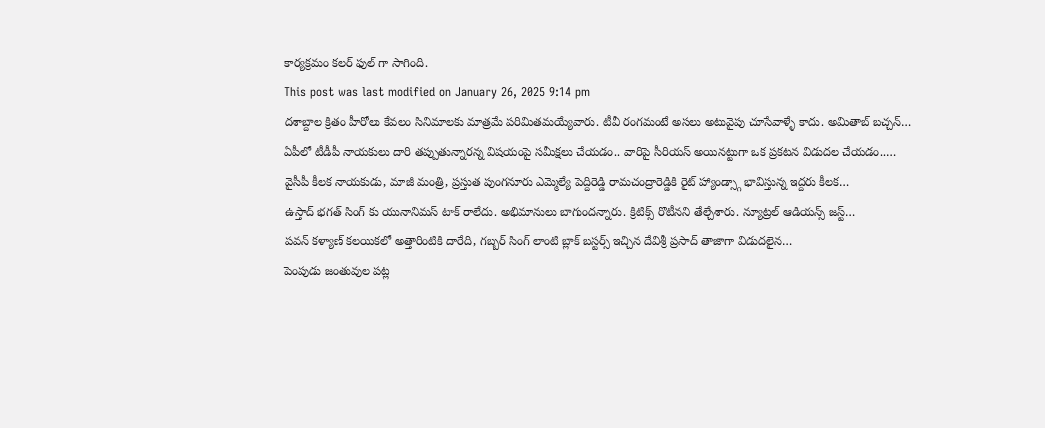కార్యక్రమం కలర్ ఫుల్ గా సాగింది.
This post was last modified on January 26, 2025 9:14 pm
దశాబ్దాల క్రితం హీరోలు కేవలం సినిమాలకు మాత్రమే పరిమితమయ్యేవారు. టీవీ రంగమంటే అసలు అటువైపు చూసేవాళ్ళే కాదు. అమితాబ్ బచ్చన్…
ఏపీలో టీడీపీ నాయకులు దారి తప్పుతున్నారన్న విషయంపై సమీక్షలు చేయడం.. వారిపై సీరియస్ అయినట్టుగా ఒక ప్రకటన విడుదల చేయడం..…
వైసీపీ కీలక నాయకుడు, మాజీ మంత్రి, ప్రస్తుత పుంగనూరు ఎమ్మెల్యే పెద్దిరెడ్డి రామచంద్రారెడ్డికి రైట్ హ్యాండ్స్గా భావిస్తున్న ఇద్దరు కీలక…
ఉస్తాద్ భగత్ సింగ్ కు యునానిమస్ టాక్ రాలేదు. అభిమానులు బాగుందన్నారు. క్రిటిక్స్ రొటీనని తేల్చేశారు. న్యూట్రల్ ఆడియన్స్ జస్ట్…
పవన్ కళ్యాణ్ కలయికలో అత్తారింటికి దారేది, గబ్బర్ సింగ్ లాంటి బ్లాక్ బస్టర్స్ ఇచ్చిన దేవిశ్రీ ప్రసాద్ తాజాగా విడుదలైన…
పెంపుడు జంతువుల పట్ల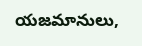యజమానులు,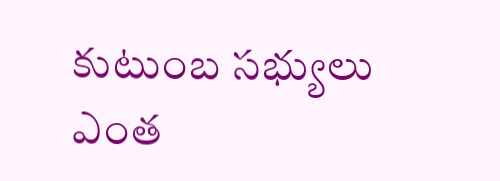కుటుంబ సభ్యులు ఎంత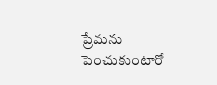ప్రేమను పెంచుకుంటారో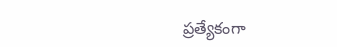ప్రత్యేకంగా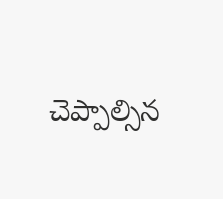చెప్పాల్సిన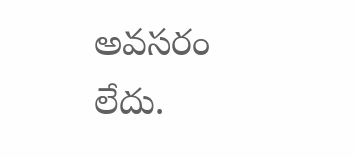అవసరం లేదు.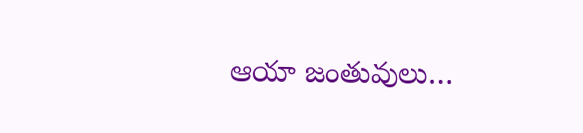ఆయా జంతువులు…